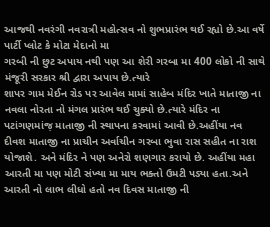આજથી નવરંગી નવરાત્રી મહોત્સવ નો શુભપ્રારંભ થઈ રહ્યો છે.આ વર્ષે પાર્ટી પ્લોટ કે મોટા મેદાનો મા
ગરબી ની છુટ અપાય નથી પણ આ શેરી ગરબા મા 400 લોકો ની સાથે મંજૂરી સરકાર શ્રી દ્વારા અપાય છે.ત્યારે
શાપર ગામ મેઈન રોડ પર આવેલ મામાં સાહેબ મંદિર ખાતે માતાજી ના નવલા નોરતા નો મંગલ પ્રારંભ થઈ ચુક્યો છે.ત્યારે મંદિર ના પટાંગણમાંજ઼ માતાજી ની સ્થાપના કરવામાં આવી છે.અહીંયા નવ દીવશ માતાજી ના પ્રાચીન અર્વાચીન ગરબા ભુવા રાસ સહીત ના રાશ યોજાશે. અને મંદિર ને પણ અનેરો શણગાર કરાયો છે. અહીંયા મહા આરતી મા પણ મોટી સંખ્યા મા માય ભક્તો ઉમટી પડ્યા હતા.અને આરતી નો લાભ લીધો હતો નવ દિવસ માતાજી ની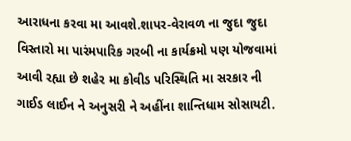આરાધના કરવા મા આવશે.શાપર-વેરાવળ ના જુદા જુદા વિસ્તારો મા પારંમપારિક ગરબી ના કાર્યક્રમો પણ યોજવામાં આવી રહ્યા છે શહેર મા કોવીડ પરિસ્થિતિ મા સરકાર ની ગાઈડ લાઈન ને અનુસરી ને અહીંના શાન્તિધામ સોસાયટી.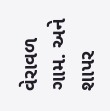વેરાવળ ગામ. અને શાપર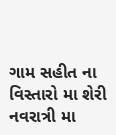ગામ સહીત ના વિસ્તારો મા શેરી નવરાત્રી મા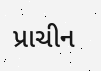પ્રાચીન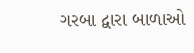ગરબા દ્વારા બાળાઓ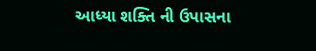આધ્યા શક્તિ ની ઉપાસના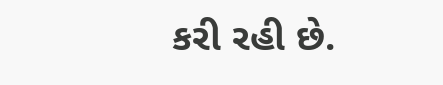કરી રહી છે.